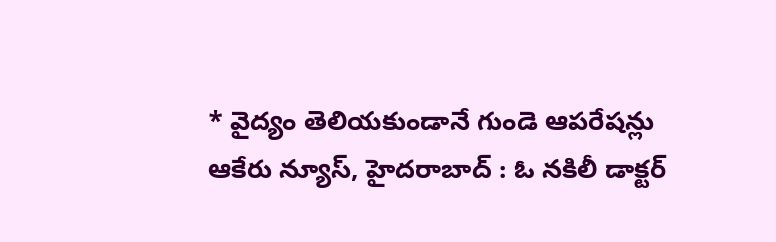* వైద్యం తెలియకుండానే గుండె ఆపరేషన్లు
ఆకేరు న్యూస్, హైదరాబాద్ : ఓ నకిలీ డాక్టర్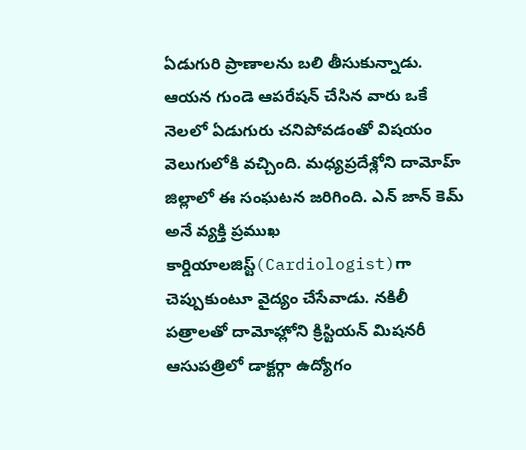ఏడుగురి ప్రాణాలను బలి తీసుకున్నాడు. ఆయన గుండె ఆపరేషన్ చేసిన వారు ఒకే నెలలో ఏడుగురు చనిపోవడంతో విషయం వెలుగులోకి వచ్చింది. మధ్యప్రదేశ్లోని దామోహ్ జిల్లాలో ఈ సంఘటన జరిగింది. ఎన్ జాన్ కెమ్ అనే వ్యక్తి ప్రముఖ కార్డియాలజిస్ట్(Cardiologist)గా చెప్పుకుంటూ వైద్యం చేసేవాడు. నకిలీ పత్రాలతో దామోహ్లోని క్రిస్టియన్ మిషనరీ ఆసుపత్రిలో డాక్టర్గా ఉద్యోగం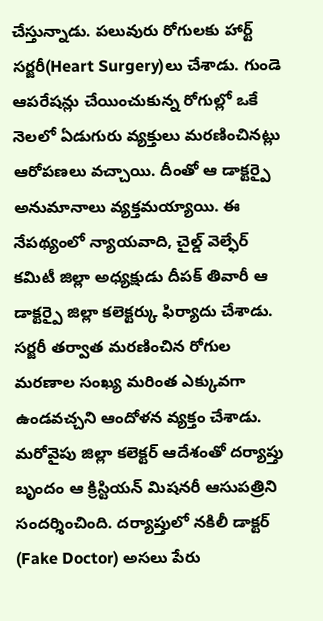చేస్తున్నాడు. పలువురు రోగులకు హార్ట్ సర్జరీ(Heart Surgery)లు చేశాడు. గుండె ఆపరేషన్లు చేయించుకున్న రోగుల్లో ఒకే నెలలో ఏడుగురు వ్యక్తులు మరణించినట్లు ఆరోపణలు వచ్చాయి. దీంతో ఆ డాక్టర్పై అనుమానాలు వ్యక్తమయ్యాయి. ఈ నేపథ్యంలో న్యాయవాది, చైల్డ్ వెల్ఫేర్ కమిటీ జిల్లా అధ్యక్షుడు దీపక్ తివారీ ఆ డాక్టర్పై జిల్లా కలెక్టర్కు ఫిర్యాదు చేశాడు. సర్జరీ తర్వాత మరణించిన రోగుల మరణాల సంఖ్య మరింత ఎక్కువగా ఉండవచ్చని ఆందోళన వ్యక్తం చేశాడు. మరోవైపు జిల్లా కలెక్టర్ ఆదేశంతో దర్యాప్తు బృందం ఆ క్రిస్టియన్ మిషనరీ ఆసుపత్రిని సందర్శించింది. దర్యాప్తులో నకిలీ డాక్టర్ (Fake Doctor) అసలు పేరు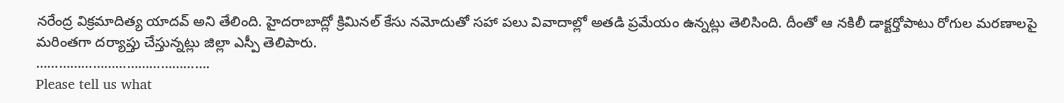నరేంద్ర విక్రమాదిత్య యాదవ్ అని తేలింది. హైదరాబాద్లో క్రిమినల్ కేసు నమోదుతో సహా పలు వివాదాల్లో అతడి ప్రమేయం ఉన్నట్లు తెలిసింది. దీంతో ఆ నకిలీ డాక్టర్తోపాటు రోగుల మరణాలపై మరింతగా దర్యాప్తు చేస్తున్నట్లు జిల్లా ఎస్పీ తెలిపారు.
……………………………………….
Please tell us what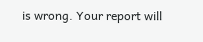is wrong. Your report will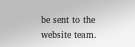be sent to the website team.